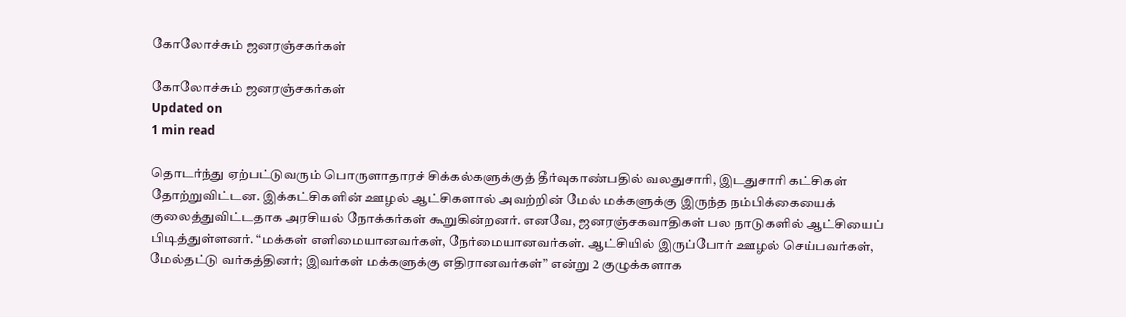கோலோச்சும் ஜனரஞ்சகர்கள்

கோலோச்சும் ஜனரஞ்சகர்கள்
Updated on
1 min read

தொடர்ந்து ஏற்பட்டுவரும் பொருளாதாரச் சிக்கல்களுக்குத் தீர்வுகாண்பதில் வலதுசாரி, இடதுசாரி கட்சிகள் தோற்றுவிட்டன. இக்கட்சிகளின் ஊழல் ஆட்சிகளால் அவற்றின் மேல் மக்களுக்கு இருந்த நம்பிக்கையைக் குலைத்துவிட்டதாக அரசியல் நோக்கர்கள் கூறுகின்றனர். எனவே, ஜனரஞ்சகவாதிகள் பல நாடுகளில் ஆட்சியைப் பிடித்துள்ளனர். “மக்கள் எளிமையானவர்கள், நேர்மையானவர்கள். ஆட்சியில் இருப்போர் ஊழல் செய்பவர்கள், மேல்தட்டு வர்கத்தினர்; இவர்கள் மக்களுக்கு எதிரானவர்கள்” என்று 2 குழுக்களாக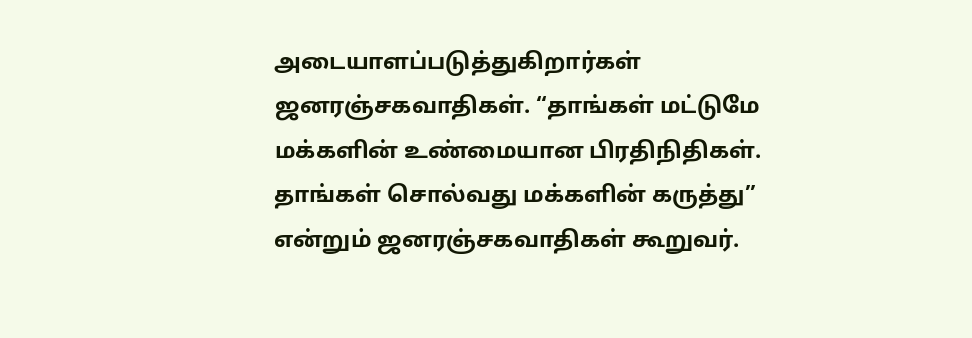அடையாளப்படுத்துகிறார்கள் ஜனரஞ்சகவாதிகள். “தாங்கள் மட்டுமே மக்களின் உண்மையான பிரதிநிதிகள். தாங்கள் சொல்வது மக்களின் கருத்து” என்றும் ஜனரஞ்சகவாதிகள் கூறுவர்.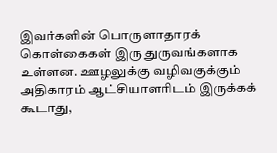இவர்களின் பொருளாதாரக் கொள்கைகள் இரு துருவங்களாக உள்ளன. ஊழலுக்கு வழிவகுக்கும் அதிகாரம் ஆட்சியாளரிடம் இருக்கக் கூடாது,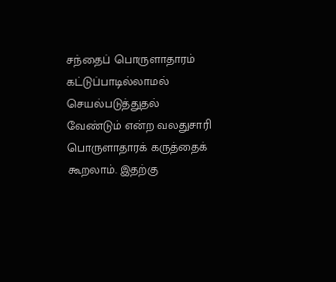சந்தைப் பொருளாதாரம் கட்டுப்பாடில்லாமல் செயல்படுத்துதல் வேண்டும் என்ற வலதுசாரி பொருளாதாரக் கருத்தைக் கூறலாம். இதற்கு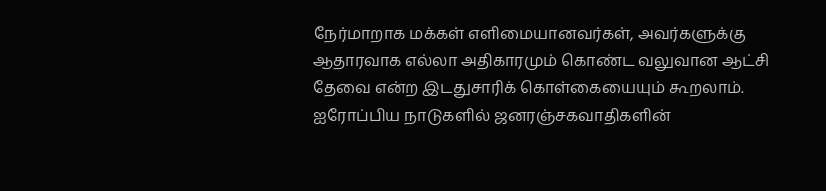நேர்மாறாக மக்கள் எளிமையானவர்கள், அவர்களுக்கு ஆதாரவாக எல்லா அதிகாரமும் கொண்ட வலுவான ஆட்சி தேவை என்ற இடதுசாரிக் கொள்கையையும் கூறலாம். ஐரோப்பிய நாடுகளில் ஜனரஞ்சகவாதிகளின்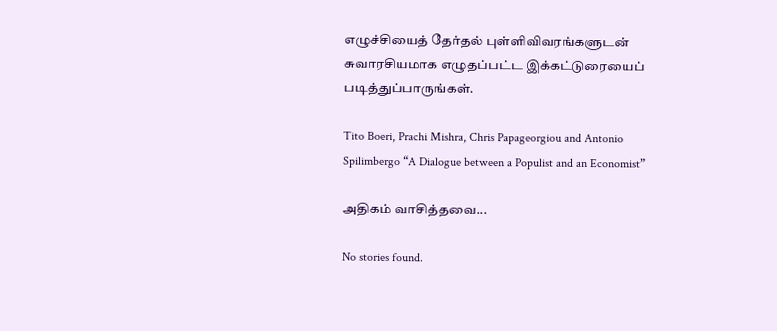எழுச்சியைத் தேர்தல் புள்ளிவிவரங்களுடன் சுவாரசியமாக எழுதப்பட்ட இக்கட்டுரையைப் படித்துப்பாருங்கள்.

Tito Boeri, Prachi Mishra, Chris Papageorgiou and Antonio Spilimbergo “A Dialogue between a Populist and an Economist”

அதிகம் வாசித்தவை...

No stories found.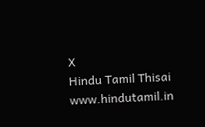X
Hindu Tamil Thisai
www.hindutamil.in